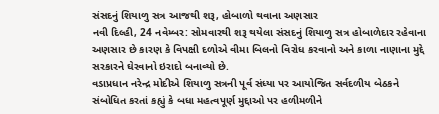સંસદનું શિયાળુ સત્ર આજથી શરૂ, હોબાળો થવાના અણસાર
નવી દિલ્હી, 24 નવેમ્બર: સોમવારથી શરૂ થયેલા સંસદનું શિયાળુ સત્ર હોબાળેદાર રહેવાના અણસાર છે કારણ કે વિપક્ષી દળોએ વીમા બિલનો વિરોધ કરવાનો અને કાળા નાણાના મુદ્દે સરકારને ઘેરવાનો ઇરાદો બનાવ્યો છે.
વડાપ્રધાન નરેન્દ્ર મોદીએ શિયાળુ સત્રની પૂર્વ સંધ્યા પર આયોજિત સર્વદળીય બેઠકને સંબોધિત કરતાં કહ્યું કે બધા મહત્વપૂર્ણ મુદ્દાઓ પર હળીમળીને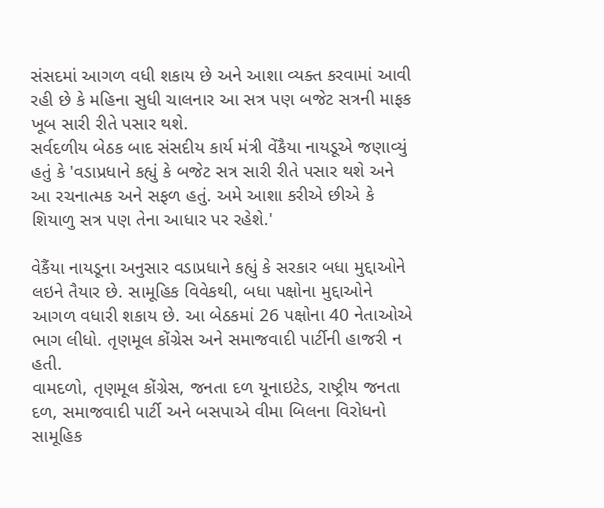સંસદમાં આગળ વધી શકાય છે અને આશા વ્યક્ત કરવામાં આવી રહી છે કે મહિના સુધી ચાલનાર આ સત્ર પણ બજેટ સત્રની માફક ખૂબ સારી રીતે પસાર થશે.
સર્વદળીય બેઠક બાદ સંસદીય કાર્ય મંત્રી વેંકૈયા નાયડૂએ જણાવ્યું હતું કે 'વડાપ્રધાને કહ્યું કે બજેટ સત્ર સારી રીતે પસાર થશે અને આ રચનાત્મક અને સફળ હતું. અમે આશા કરીએ છીએ કે શિયાળુ સત્ર પણ તેના આધાર પર રહેશે.'

વેકૈંયા નાયડૂના અનુસાર વડાપ્રધાને કહ્યું કે સરકાર બધા મુદ્દાઓને લઇને તૈયાર છે. સામૂહિક વિવેકથી, બધા પક્ષોના મુદ્દાઓને આગળ વધારી શકાય છે. આ બેઠકમાં 26 પક્ષોના 40 નેતાઓએ ભાગ લીધો. તૃણમૂલ કોંગ્રેસ અને સમાજવાદી પાર્ટીની હાજરી ન હતી.
વામદળો, તૃણમૂલ કોંગ્રેસ, જનતા દળ યૂનાઇટેડ, રાષ્ટ્રીય જનતા દળ, સમાજવાદી પાર્ટી અને બસપાએ વીમા બિલના વિરોધનો સામૂહિક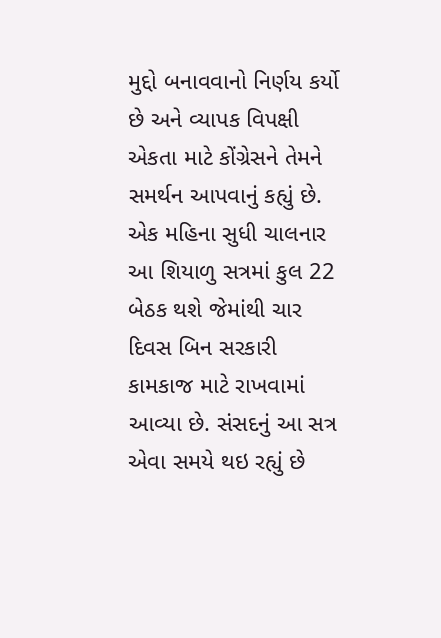મુદ્દો બનાવવાનો નિર્ણય કર્યો છે અને વ્યાપક વિપક્ષી એકતા માટે કોંગ્રેસને તેમને સમર્થન આપવાનું કહ્યું છે.
એક મહિના સુધી ચાલનાર આ શિયાળુ સત્રમાં કુલ 22 બેઠક થશે જેમાંથી ચાર દિવસ બિન સરકારી કામકાજ માટે રાખવામાં આવ્યા છે. સંસદનું આ સત્ર એવા સમયે થઇ રહ્યું છે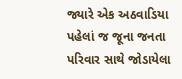જ્યારે એક અઠવાડિયા પહેલાં જ જૂના જનતા પરિવાર સાથે જોડાયેલા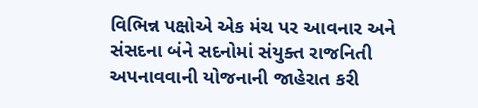વિભિન્ન પક્ષોએ એક મંચ પર આવનાર અને સંસદના બંને સદનોમાં સંયુક્ત રાજનિતી અપનાવવાની યોજનાની જાહેરાત કરી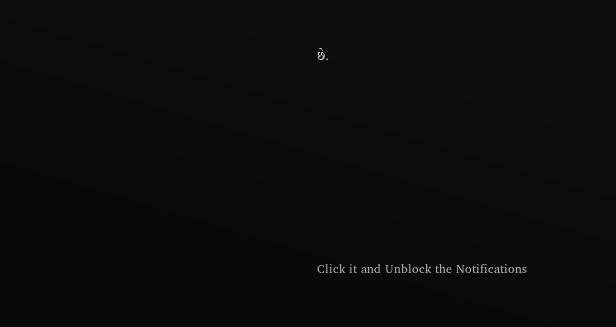છે.












Click it and Unblock the Notifications